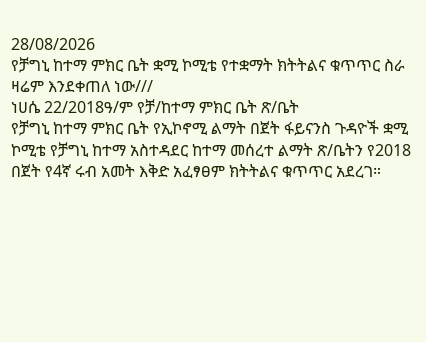28/08/2026
የቻግኒ ከተማ ምክር ቤት ቋሚ ኮሚቴ የተቋማት ክትትልና ቁጥጥር ስራ ዛሬም እንደቀጠለ ነው///
ነሀሴ 22/2018ዓ/ም የቻ/ከተማ ምክር ቤት ጽ/ቤት
የቻግኒ ከተማ ምክር ቤት የኢኮኖሚ ልማት በጀት ፋይናንስ ጉዳዮች ቋሚ ኮሚቴ የቻግኒ ከተማ አስተዳደር ከተማ መሰረተ ልማት ጽ/ቤትን የ2018 በጀት የ4ኛ ሩብ አመት እቅድ አፈፃፀም ክትትልና ቁጥጥር አደረገ።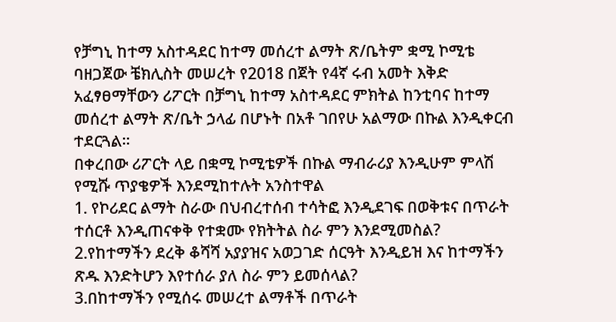የቻግኒ ከተማ አስተዳደር ከተማ መሰረተ ልማት ጽ/ቤትም ቋሚ ኮሚቴ ባዘጋጀው ቼክሊስት መሠረት የ2018 በጀት የ4ኛ ሩብ አመት እቅድ አፈፃፀማቸውን ሪፖርት በቻግኒ ከተማ አስተዳደር ምክትል ከንቲባና ከተማ መሰረተ ልማት ጽ/ቤት ኃላፊ በሆኑት በአቶ ገበየሁ አልማው በኩል እንዲቀርብ ተደርጓል።
በቀረበው ሪፖርት ላይ በቋሚ ኮሚቴዎች በኩል ማብራሪያ እንዲሁም ምላሽ የሚሹ ጥያቄዎች እንደሚከተሉት አንስተዋል
1. የኮሪደር ልማት ስራው በህብረተሰብ ተሳትፎ እንዲደገፍ በወቅቱና በጥራት ተሰርቶ እንዲጠናቀቅ የተቋሙ የክትትል ስራ ምን እንደሚመስል?
2.የከተማችን ደረቅ ቆሻሻ አያያዝና አወጋገድ ሰርዓት እንዲይዝ እና ከተማችን ጽዱ እንድትሆን እየተሰራ ያለ ስራ ምን ይመሰላል?
3.በከተማችን የሚሰሩ መሠረተ ልማቶች በጥራት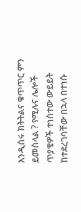እንዲሰሩ ክትትልና ቁጥጥር ምን ይመስላል ? የሚሉና ሌሎች ጥያቄዎች ተነስተው ውይይት ከተደረገባቸው በኋላ በተነሱ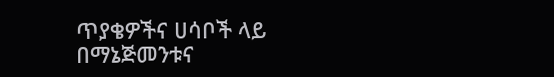ጥያቄዎችና ሀሳቦች ላይ በማኔጅመንቱና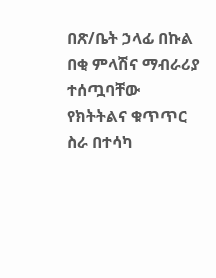በጽ/ቤት ኃላፊ በኩል በቂ ምላሽና ማብራሪያ ተሰጧባቸው የክትትልና ቁጥጥር ስራ በተሳካ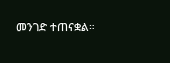መንገድ ተጠናቋል።